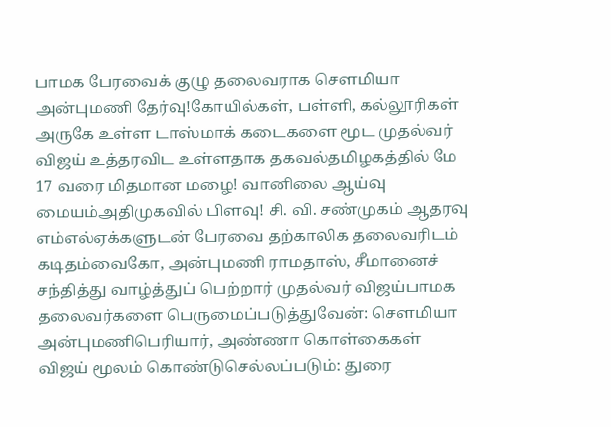பாமக பேரவைக் குழு தலைவராக செளமியா அன்புமணி தேர்வு!கோயில்கள், பள்ளி, கல்லூரிகள் அருகே உள்ள டாஸ்மாக் கடைகளை மூட முதல்வர் விஜய் உத்தரவிட உள்ளதாக தகவல்தமிழகத்தில் மே 17 வரை மிதமான மழை! வானிலை ஆய்வு மையம்அதிமுகவில் பிளவு! சி. வி. சண்முகம் ஆதரவு எம்எல்ஏக்களுடன் பேரவை தற்காலிக தலைவரிடம் கடிதம்வைகோ, அன்புமணி ராமதாஸ், சீமானைச் சந்தித்து வாழ்த்துப் பெற்றார் முதல்வர் விஜய்பாமக தலைவர்களை பெருமைப்படுத்துவேன்: செளமியா அன்புமணிபெரியார், அண்ணா கொள்கைகள் விஜய் மூலம் கொண்டுசெல்லப்படும்: துரை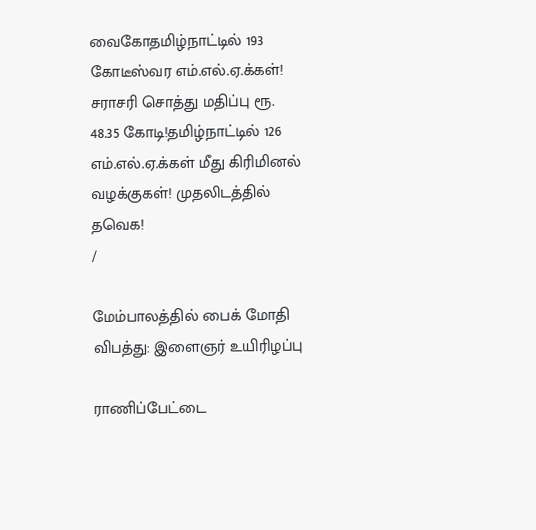வைகோதமிழ்நாட்டில் 193 கோடீஸ்வர எம்.எல்.ஏ.க்கள்! சராசரி சொத்து மதிப்பு ரூ. 48.35 கோடி!தமிழ்நாட்டில் 126 எம்.எல்.ஏ.க்கள் மீது கிரிமினல் வழக்குகள்! முதலிடத்தில் தவெக!
/

மேம்பாலத்தில் பைக் மோதி விபத்து: இளைஞர் உயிரிழப்பு

ராணிப்பேட்டை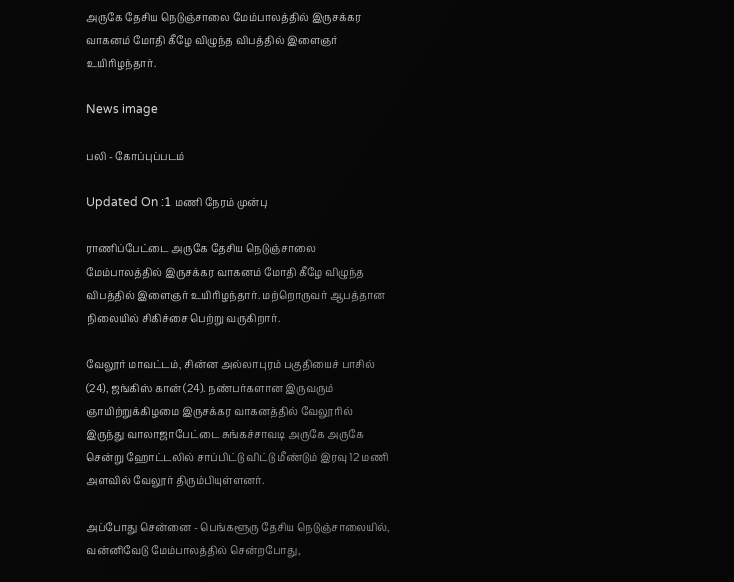அருகே தேசிய நெடுஞ்சாலை மேம்பாலத்தில் இருசக்கர வாகனம் மோதி கீழே விழுந்த விபத்தில் இளைஞர் உயிரிழந்தார்.

News image

பலி - கோப்புப்படம்

Updated On :1 மணி நேரம் முன்பு

ராணிப்பேட்டை அருகே தேசிய நெடுஞ்சாலை மேம்பாலத்தில் இருசக்கர வாகனம் மோதி கீழே விழுந்த விபத்தில் இளைஞர் உயிரிழந்தார். மற்றொருவர் ஆபத்தான நிலையில் சிகிச்சை பெற்று வருகிறார்.

வேலூர் மாவட்டம், சின்ன அல்லாபுரம் பகுதியைச் பாசில் (24), ஜங்கிஸ் கான் (24). நண்பர்களான இருவரும் ஞாயிற்றுக்கிழமை இருசக்கர வாகனத்தில் வேலூரில் இருந்து வாலாஜாபேட்டை சுங்கச்சாவடி அருகே அருகே சென்று ஹோட்டலில் சாப்பிட்டு விட்டு மீண்டும் இரவு 12 மணி அளவில் வேலூர் திரும்பியுள்ளனர்.

அப்போது சென்னை - பெங்களூரு தேசிய நெடுஞ்சாலையில், வன்னிவேடு மேம்பாலத்தில் சென்றபோது,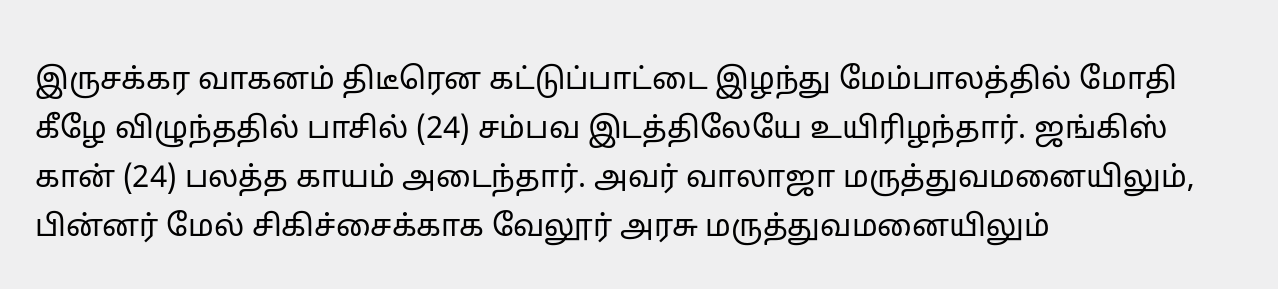இருசக்கர வாகனம் திடீரென கட்டுப்பாட்டை இழந்து மேம்பாலத்தில் மோதி கீழே விழுந்ததில் பாசில் (24) சம்பவ இடத்திலேயே உயிரிழந்தார். ஜங்கிஸ் கான் (24) பலத்த காயம் அடைந்தார். அவர் வாலாஜா மருத்துவமனையிலும், பின்னர் மேல் சிகிச்சைக்காக வேலூர் அரசு மருத்துவமனையிலும்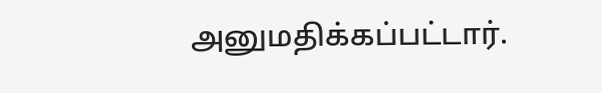அனுமதிக்கப்பட்டார்.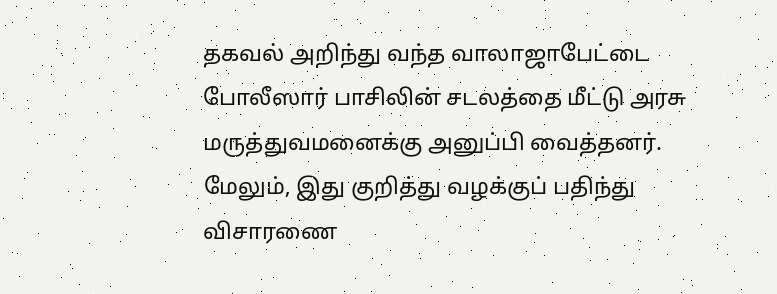தகவல் அறிந்து வந்த வாலாஜாபேட்டை போலீஸார் பாசிலின் சடலத்தை மீட்டு அரசு மருத்துவமனைக்கு அனுப்பி வைத்தனர். மேலும், இது குறித்து வழக்குப் பதிந்து விசாரணை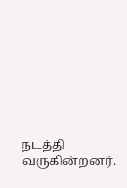நடத்தி வருகின்றனர்.